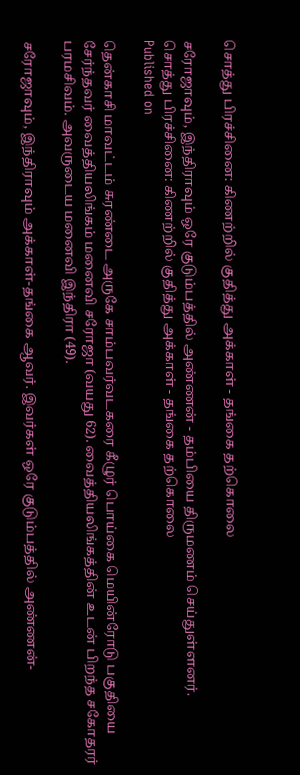சொத்து பிரச்சினை: கிணற்றில் குதித்து அக்காள் - தங்கை தற்கொலை

சரோஜாவும், இந்திராவும் ஒரே குடும்பத்தில் அண்ணன் - தம்பியை திருமணம் செய்துள்ளனர்.
சொத்து பிரச்சினை: கிணற்றில் குதித்து அக்காள் - தங்கை தற்கொலை
Published on

தென்காசி மாவட்டம் சுரண்டை அருகே சாம்பவர்வடகரை கீழுர் பொய்கை மெயின்ரோடு பகுதியை சேர்ந்தவர் வைத்தியலிங்கம் மனைவி சரோஜா (வயது 62). வைத்தியலிங்கத்தின் உடன் பிறந்த சகோதரர் பரமசிவம். அவருடைய மனைவி இந்திரா (49).

சரோஜாவும், இந்திராவும் அக்காள்-தங்கை ஆவர். இவர்கள் ஒரே குடும்பத்தில் அண்ணன்-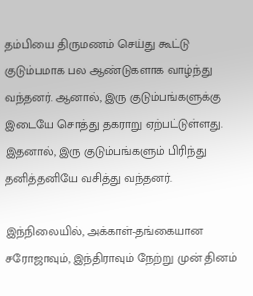தம்பியை திருமணம் செய்து கூட்டு குடும்பமாக பல ஆண்டுகளாக வாழ்ந்து வந்தனர். ஆனால், இரு குடும்பங்களுக்கு இடையே சொத்து தகராறு ஏற்பட்டுள்ளது. இதனால், இரு குடும்பங்களும் பிரிந்து தனித்தனியே வசித்து வந்தனர்.

இந்நிலையில், அக்காள்-தங்கையான சரோஜாவும், இந்திராவும் நேற்று முன் தினம்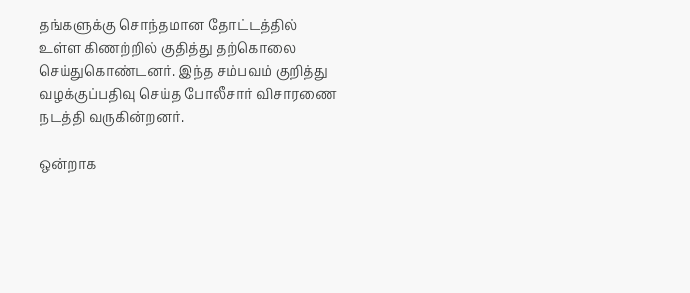தங்களுக்கு சொந்தமான தோட்டத்தில் உள்ள கிணற்றில் குதித்து தற்கொலை செய்துகொண்டனர். இந்த சம்பவம் குறித்து வழக்குப்பதிவு செய்த போலீசார் விசாரணை நடத்தி வருகின்றனர்.

ஒன்றாக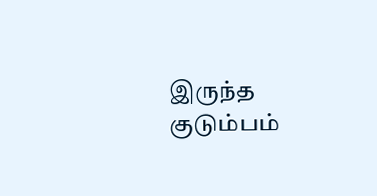இருந்த குடும்பம்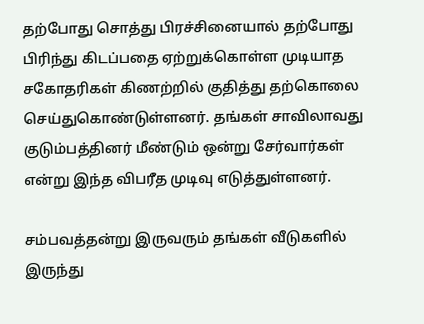தற்போது சொத்து பிரச்சினையால் தற்போது பிரிந்து கிடப்பதை ஏற்றுக்கொள்ள முடியாத சகோதரிகள் கிணற்றில் குதித்து தற்கொலை செய்துகொண்டுள்ளனர். தங்கள் சாவிலாவது குடும்பத்தினர் மீண்டும் ஒன்று சேர்வார்கள் என்று இந்த விபரீத முடிவு எடுத்துள்ளனர்.

சம்பவத்தன்று இருவரும் தங்கள் வீடுகளில் இருந்து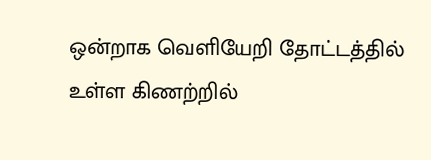ஒன்றாக வெளியேறி தோட்டத்தில் உள்ள கிணற்றில்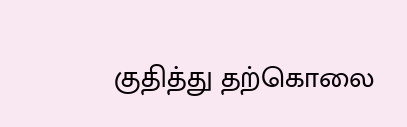குதித்து தற்கொலை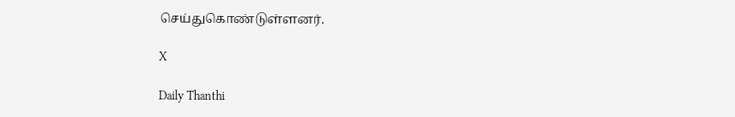செய்துகொண்டுள்ளனர்.

X

Daily Thanthi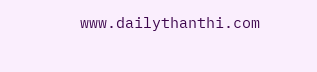www.dailythanthi.com